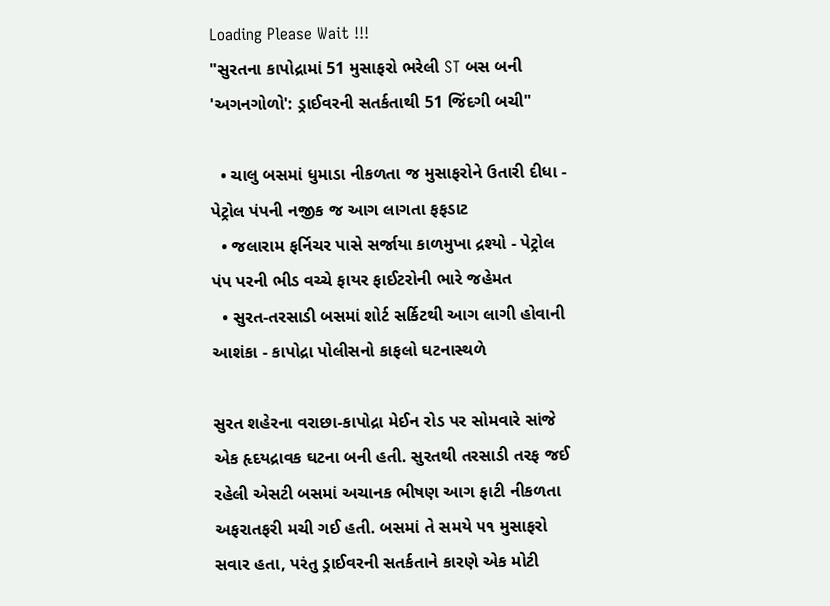Loading Please Wait !!!
"સુરતના કાપોદ્રામાં 51 મુસાફરો ભરેલી ST બસ બની 'અગનગોળો': ડ્રાઈવરની સતર્કતાથી 51 જિંદગી બચી"

  • ચાલુ બસમાં ધુમાડા નીકળતા જ મુસાફરોને ઉતારી દીધા - પેટ્રોલ પંપની નજીક જ આગ લાગતા ફફડાટ
  • જલારામ ફર્નિચર પાસે સર્જાયા કાળમુખા દ્રશ્યો - પેટ્રોલ પંપ પરની ભીડ વચ્ચે ફાયર ફાઈટરોની ભારે જહેમત
  • સુરત-તરસાડી બસમાં શોર્ટ સર્કિટથી આગ લાગી હોવાની આશંકા - કાપોદ્રા પોલીસનો કાફલો ઘટનાસ્થળે

સુરત શહેરના વરાછા-કાપોદ્રા મેઈન રોડ પર સોમવારે સાંજે એક હૃદયદ્રાવક ઘટના બની હતી. સુરતથી તરસાડી તરફ જઈ રહેલી એસટી બસમાં અચાનક ભીષણ આગ ફાટી નીકળતા અફરાતફરી મચી ગઈ હતી. બસમાં તે સમયે ૫૧ મુસાફરો સવાર હતા, પરંતુ ડ્રાઈવરની સતર્કતાને કારણે એક મોટી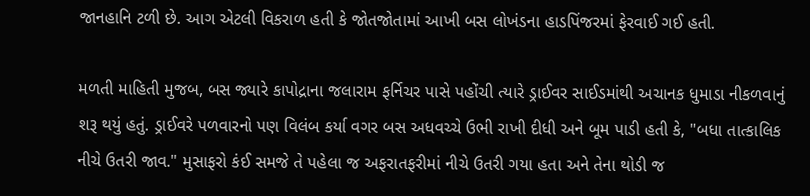જાનહાનિ ટળી છે. આગ એટલી વિકરાળ હતી કે જોતજોતામાં આખી બસ લોખંડના હાડપિંજરમાં ફેરવાઈ ગઈ હતી.

મળતી માહિતી મુજબ, બસ જ્યારે કાપોદ્રાના જલારામ ફર્નિચર પાસે પહોંચી ત્યારે ડ્રાઈવર સાઈડમાંથી અચાનક ધુમાડા નીકળવાનું શરૂ થયું હતું. ડ્રાઈવરે પળવારનો પણ વિલંબ કર્યા વગર બસ અધવચ્ચે ઉભી રાખી દીધી અને બૂમ પાડી હતી કે, "બધા તાત્કાલિક નીચે ઉતરી જાવ." મુસાફરો કંઈ સમજે તે પહેલા જ અફરાતફરીમાં નીચે ઉતરી ગયા હતા અને તેના થોડી જ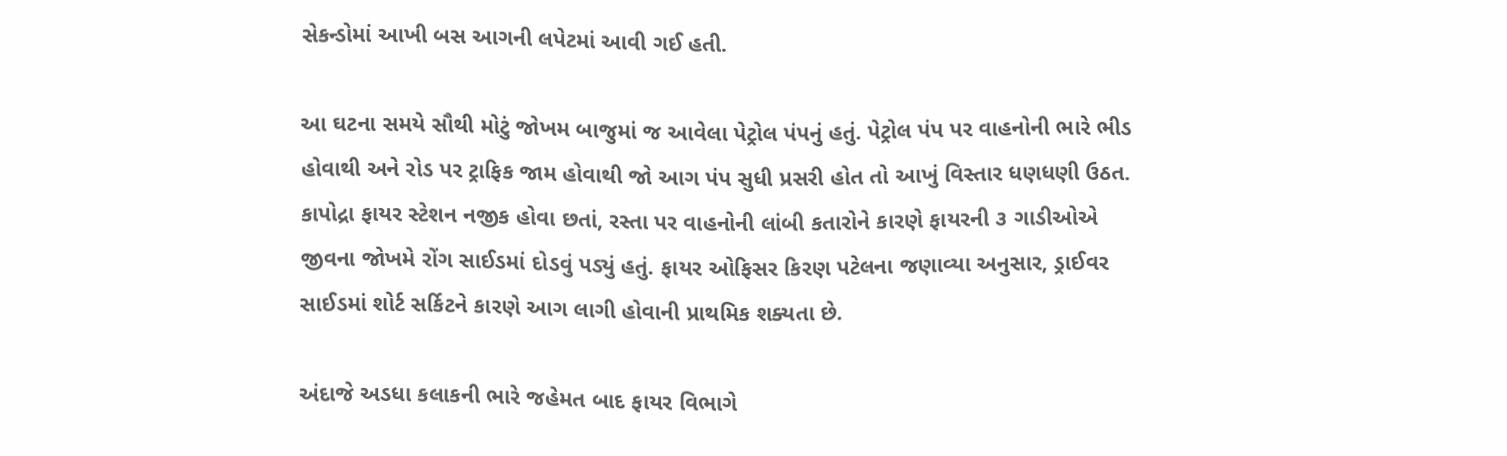સેકન્ડોમાં આખી બસ આગની લપેટમાં આવી ગઈ હતી.

આ ઘટના સમયે સૌથી મોટું જોખમ બાજુમાં જ આવેલા પેટ્રોલ પંપનું હતું. પેટ્રોલ પંપ પર વાહનોની ભારે ભીડ હોવાથી અને રોડ પર ટ્રાફિક જામ હોવાથી જો આગ પંપ સુધી પ્રસરી હોત તો આખું વિસ્તાર ધણધણી ઉઠત. કાપોદ્રા ફાયર સ્ટેશન નજીક હોવા છતાં, રસ્તા પર વાહનોની લાંબી કતારોને કારણે ફાયરની ૩ ગાડીઓએ જીવના જોખમે રોંગ સાઈડમાં દોડવું પડ્યું હતું. ફાયર ઓફિસર કિરણ પટેલના જણાવ્યા અનુસાર, ડ્રાઈવર સાઈડમાં શોર્ટ સર્કિટને કારણે આગ લાગી હોવાની પ્રાથમિક શક્યતા છે.

અંદાજે અડધા કલાકની ભારે જહેમત બાદ ફાયર વિભાગે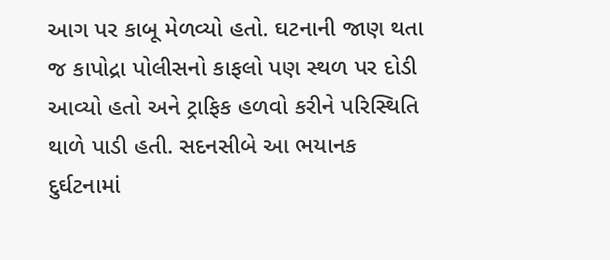આગ પર કાબૂ મેળવ્યો હતો. ઘટનાની જાણ થતા જ કાપોદ્રા પોલીસનો કાફલો પણ સ્થળ પર દોડી આવ્યો હતો અને ટ્રાફિક હળવો કરીને પરિસ્થિતિ થાળે પાડી હતી. સદનસીબે આ ભયાનક દુર્ઘટનામાં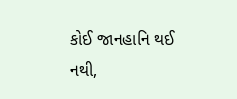કોઈ જાનહાનિ થઈ નથી,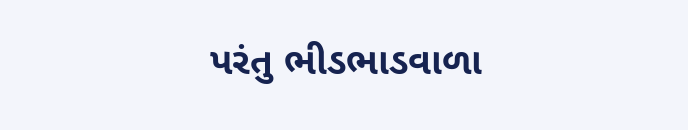પરંતુ ભીડભાડવાળા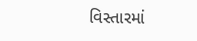વિસ્તારમાં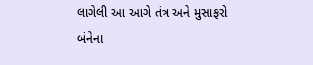લાગેલી આ આગે તંત્ર અને મુસાફરો બંનેના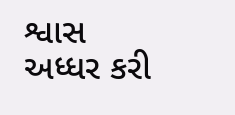શ્વાસ અધ્ધર કરી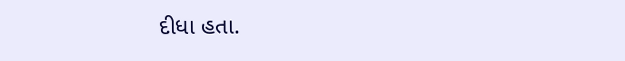દીધા હતા.